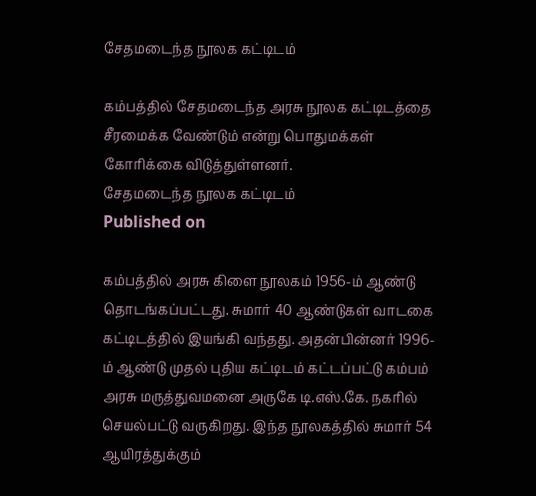சேதமடைந்த நூலக கட்டிடம்

கம்பத்தில் சேதமடைந்த அரசு நூலக கட்டிடத்தை சீரமைக்க வேண்டும் என்று பொதுமக்கள் கோரிக்கை விடுத்துள்ளனர்.
சேதமடைந்த நூலக கட்டிடம்
Published on

கம்பத்தில் அரசு கிளை நூலகம் 1956-ம் ஆண்டு தொடங்கப்பட்டது. சுமார் 40 ஆண்டுகள் வாடகை கட்டிடத்தில் இயங்கி வந்தது. அதன்பின்னர் 1996-ம் ஆண்டு முதல் புதிய கட்டிடம் கட்டப்பட்டு கம்பம் அரசு மருத்துவமனை அருகே டி.எஸ்.கே. நகரில் செயல்பட்டு வருகிறது. இந்த நூலகத்தில் சுமார் 54 ஆயிரத்துக்கும்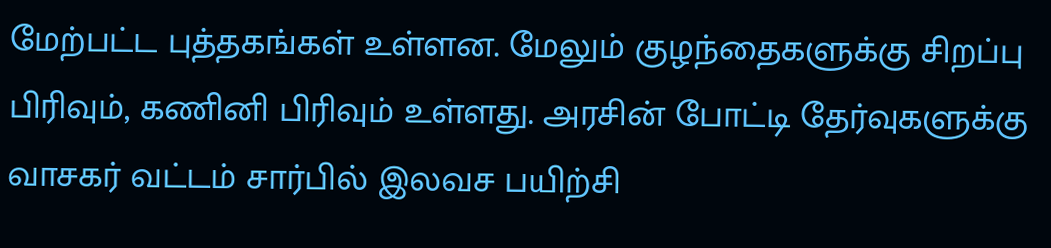மேற்பட்ட புத்தகங்கள் உள்ளன. மேலும் குழந்தைகளுக்கு சிறப்பு பிரிவும், கணினி பிரிவும் உள்ளது. அரசின் போட்டி தேர்வுகளுக்கு வாசகர் வட்டம் சார்பில் இலவச பயிற்சி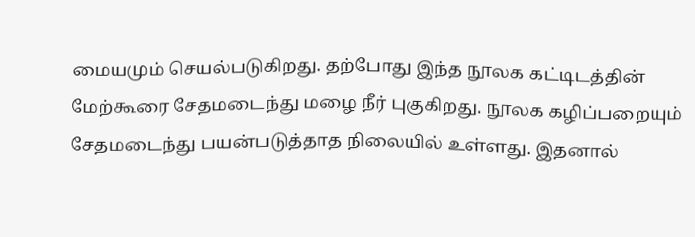மையமும் செயல்படுகிறது. தற்போது இந்த நூலக கட்டிடத்தின் மேற்கூரை சேதமடைந்து மழை நீர் புகுகிறது. நூலக கழிப்பறையும் சேதமடைந்து பயன்படுத்தாத நிலையில் உள்ளது. இதனால்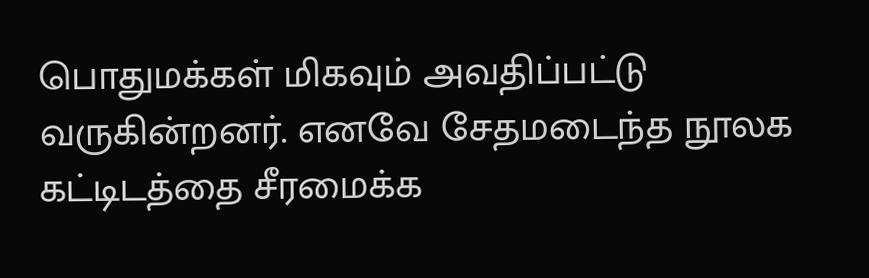பொதுமக்கள் மிகவும் அவதிப்பட்டு வருகின்றனர். எனவே சேதமடைந்த நூலக கட்டிடத்தை சீரமைக்க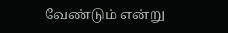வேண்டும் என்று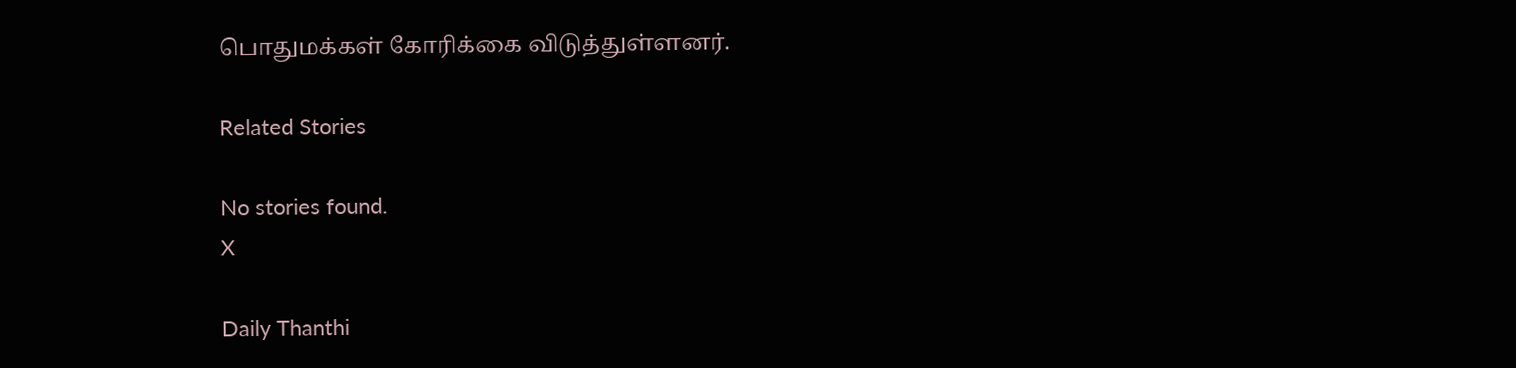பொதுமக்கள் கோரிக்கை விடுத்துள்ளனர்.

Related Stories

No stories found.
X

Daily Thanthi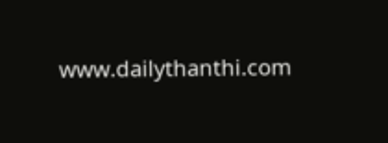www.dailythanthi.com